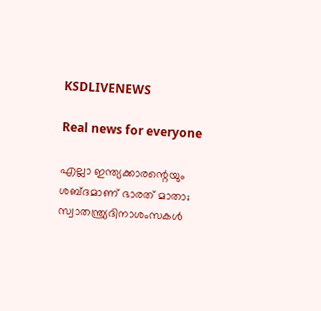KSDLIVENEWS

Real news for everyone

എല്ലാ ഇന്ത്യക്കാരന്റെയും ശബ്ദമാണ് ഭാരത് മാതാ; സ്വാതന്ത്ര്യദിനാശംസകള്‍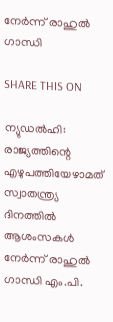നേര്‍ന്ന് രാഹുല്‍ ഗാന്ധി

SHARE THIS ON

ന്യുഡല്‍ഹി: രാജ്യത്തിന്റെ എഴുപത്തിയേഴാമത് സ്വാതന്ത്ര്യ ദിനത്തില്‍ ആശംസകള്‍ നേര്‍ന്ന് രാഹുല്‍ ഗാന്ധി എം.പി.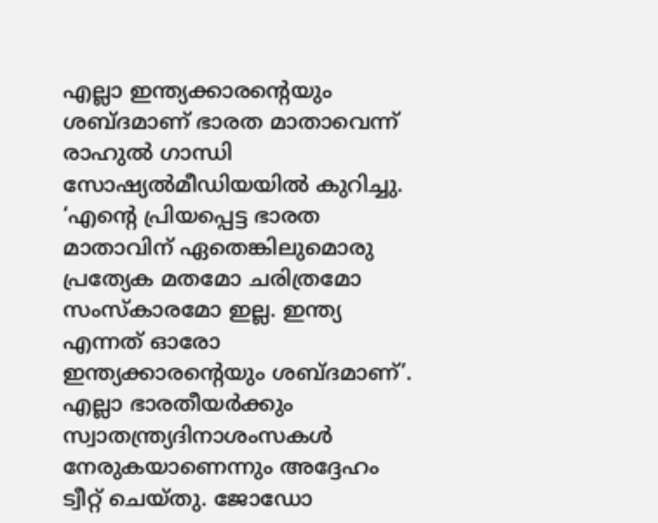എല്ലാ ഇന്ത്യക്കാരന്റെയും ശബ്ദമാണ് ഭാരത മാതാവെന്ന് രാഹുല്‍ ഗാന്ധി സോഷ്യല്‍മീഡിയയില്‍ കുറിച്ചു. ‘എന്‍റെ പ്രിയപ്പെട്ട ഭാരത മാതാവിന് ഏതെങ്കിലുമൊരു പ്രത്യേക മതമോ ചരിത്രമോ സംസ്കാരമോ ഇല്ല. ഇന്ത്യ എന്നത് ഓരോ ഇന്ത്യക്കാരന്‍റെയും ശബ്ദമാണ്’. എല്ലാ ഭാരതീയര്‍ക്കും സ്വാതന്ത്ര്യദിനാശംസകള്‍ നേരുകയാണെന്നും അദ്ദേഹം ട്വീറ്റ് ചെയ്തു. ജോഡോ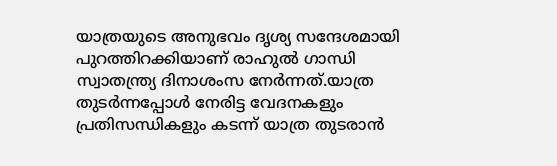യാത്രയുടെ അനുഭവം ദൃശ്യ സന്ദേശമായി പുറത്തിറക്കിയാണ് രാഹുല്‍ ഗാന്ധി സ്വാതന്ത്ര്യ ദിനാശംസ നേര്‍ന്നത്.യാത്ര തുടര്‍ന്നപ്പോള്‍ നേരിട്ട വേദനകളും പ്രതിസന്ധികളും കടന്ന് യാത്ര തുടരാൻ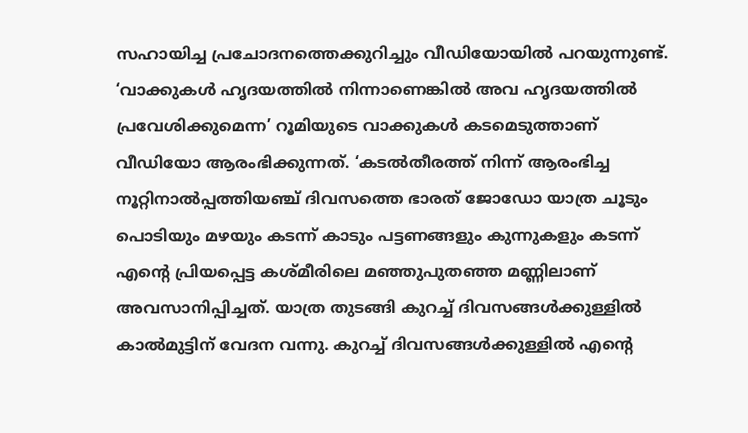സഹായിച്ച പ്രചോദനത്തെക്കുറിച്ചും വീഡിയോയില്‍ പറയുന്നുണ്ട്. ‘വാക്കുകള്‍ ഹൃദയത്തില്‍ നിന്നാണെങ്കില്‍ അവ ഹൃദയത്തില്‍ പ്രവേശിക്കുമെന്ന’ റൂമിയുടെ വാക്കുകള്‍ കടമെടുത്താണ് വീഡിയോ ആരംഭിക്കുന്നത്. ‘കടല്‍തീരത്ത് നിന്ന് ആരംഭിച്ച നൂറ്റിനാല്‍പ്പത്തിയഞ്ച് ദിവസത്തെ ഭാരത് ജോഡോ യാത്ര ചൂടും പൊടിയും മഴയും കടന്ന് കാടും പട്ടണങ്ങളും കുന്നുകളും കടന്ന് എന്‍റെ പ്രിയപ്പെട്ട കശ്മീരിലെ മഞ്ഞുപുതഞ്ഞ മണ്ണിലാണ് അവസാനിപ്പിച്ചത്. യാത്ര തുടങ്ങി കുറച്ച്‌ ദിവസങ്ങള്‍ക്കുള്ളില്‍ കാല്‍മുട്ടിന് വേദന വന്നു. കുറച്ച്‌ ദിവസങ്ങള്‍ക്കുള്ളില്‍ എന്റെ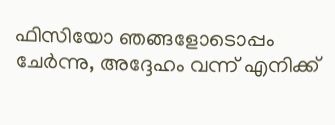ഫിസിയോ ഞങ്ങളോടൊപ്പം ചേര്‍ന്നു, അദ്ദേഹം വന്ന് എനിക്ക്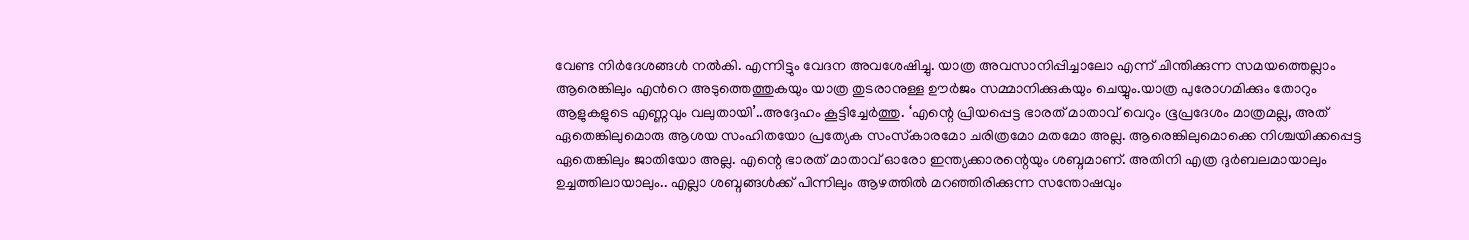വേണ്ട നിര്‍ദേശങ്ങള്‍ നല്‍കി. എന്നിട്ടും വേദന അവശേഷിച്ചു. യാത്ര അവസാനിപ്പിച്ചാലോ എന്ന് ചിന്തിക്കുന്ന സമയത്തെല്ലാം ആരെങ്കിലും എന്‍റെ അടുത്തെത്തുകയും യാത്ര തുടരാനുള്ള ഊര്‍ജം സമ്മാനിക്കുകയും ചെയ്യും.യാത്ര പുരോഗമിക്കും തോറും ആളുകളുടെ എണ്ണവും വലുതായി’..അദ്ദേഹം കൂട്ടിച്ചേര്‍ത്തു. ‘എന്റെ പ്രിയപ്പെട്ട ഭാരത് മാതാവ് വെറും ഭൂപ്രദേശം മാത്രമല്ല, അത് ഏതെങ്കിലുമൊരു ആശയ സംഹിതയോ പ്രത്യേക സംസ്‌കാരമോ ചരിത്രമോ മതമോ അല്ല. ആരെങ്കിലുമൊക്കെ നിശ്ചയിക്കപ്പെട്ട ഏതെങ്കിലും ജാതിയോ അല്ല. എന്റെ ഭാരത് മാതാവ് ഓരോ ഇന്ത്യക്കാരന്റെയും ശബ്ദമാണ്. അതിനി എത്ര ദുര്‍ബലമായാലും ഉച്ചത്തിലായാലും.. എല്ലാ ശബ്ദങ്ങള്‍ക്ക് പിന്നിലും ആഴത്തില്‍ മറഞ്ഞിരിക്കുന്ന സന്തോഷവും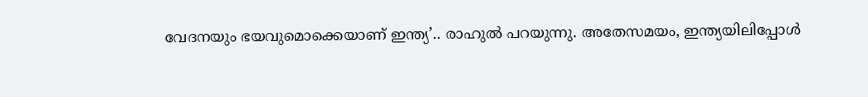വേദനയും ഭയവുമൊക്കെയാണ് ഇന്ത്യ’.. രാഹുല്‍ പറയുന്നു. അതേസമയം, ഇന്ത്യയിലിപ്പോള്‍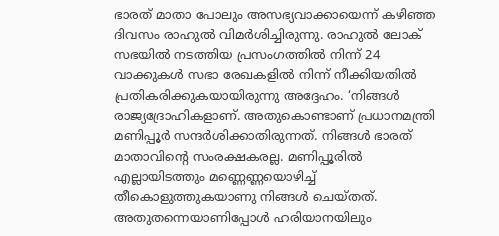ഭാരത് മാതാ പോലും അസഭ്യവാക്കായെന്ന് കഴിഞ്ഞ ദിവസം രാഹുല്‍ വിമര്‍ശിച്ചിരുന്നു. രാഹുല്‍ ലോക് സഭയില്‍ നടത്തിയ പ്രസംഗത്തില്‍ നിന്ന് 24 വാക്കുകള്‍ സഭാ രേഖകളില്‍ നിന്ന് നീക്കിയതില്‍ പ്രതികരിക്കുകയായിരുന്നു അദ്ദേഹം. ‘നിങ്ങള്‍ രാജ്യദ്രോഹികളാണ്. അതുകൊണ്ടാണ് പ്രധാനമന്ത്രി മണിപ്പൂര്‍ സന്ദര്‍ശിക്കാതിരുന്നത്. നിങ്ങള്‍ ഭാരത് മാതാവിന്റെ സംരക്ഷകരല്ല. മണിപ്പൂരില്‍ എല്ലായിടത്തും മണ്ണെണ്ണയൊഴിച്ച്‌ തീകൊളുത്തുകയാണു നിങ്ങള്‍ ചെയ്തത്. അതുതന്നെയാണിപ്പോള്‍ ഹരിയാനയിലും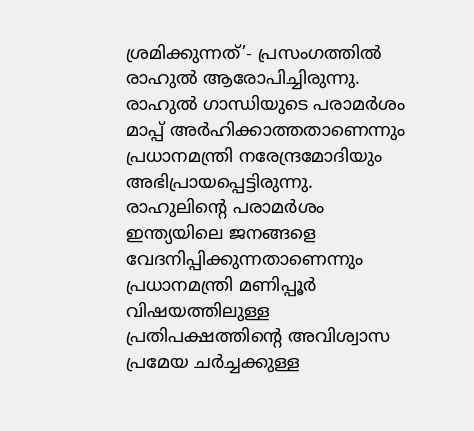ശ്രമിക്കുന്നത്’- പ്രസംഗത്തില്‍ രാഹുല്‍ ആരോപിച്ചിരുന്നു. രാഹുല്‍ ഗാന്ധിയുടെ പരാമര്‍ശം മാപ്പ് അര്‍ഹിക്കാത്തതാണെന്നും പ്രധാനമന്ത്രി നരേന്ദ്രമോദിയും അഭിപ്രായപ്പെട്ടിരുന്നു. രാഹുലിന്റെ പരാമര്‍ശം ഇന്ത്യയിലെ ജനങ്ങളെ വേദനിപ്പിക്കുന്നതാണെന്നും പ്രധാനമന്ത്രി മണിപ്പൂര്‍ വിഷയത്തിലുള്ള പ്രതിപക്ഷത്തിന്റെ അവിശ്വാസ പ്രമേയ ചര്‍ച്ചക്കുള്ള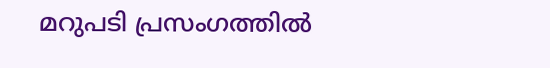മറുപടി പ്രസംഗത്തില്‍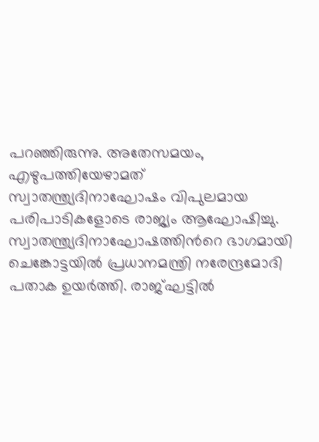പറഞ്ഞിരുന്നു. അതേസമയം, എഴുപത്തിയേഴാമത് സ്വാതന്ത്ര്യദിനാഘോഷം വിപുലമായ പരിപാടികളോടെ രാജ്യം ആഘോഷിച്ചു. സ്വാതന്ത്ര്യദിനാഘോഷത്തിന്‍റെ ഭാഗമായി ചെങ്കോട്ടയില്‍ പ്രധാനമന്ത്രി നരേന്ദ്രമോദി പതാക ഉയര്‍ത്തി. രാജ്ഘട്ടില്‍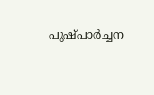പുഷ്പാര്‍ച്ചന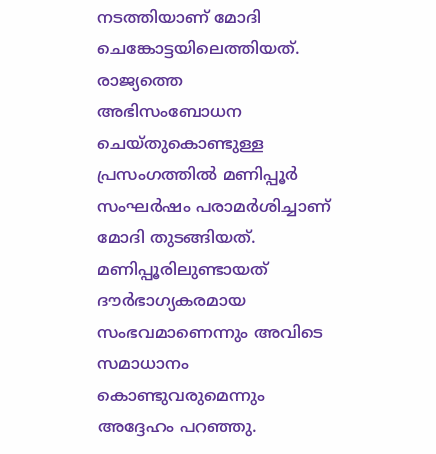നടത്തിയാണ് മോദി ചെങ്കോട്ടയിലെത്തിയത്. രാജ്യത്തെ അഭിസംബോധന ചെയ്തുകൊണ്ടുള്ള പ്രസംഗത്തില്‍ മണിപ്പൂര്‍ സംഘര്‍ഷം പരാമര്‍ശിച്ചാണ് മോദി തുടങ്ങിയത്. മണിപ്പൂരിലുണ്ടായത് ദൗര്‍ഭാഗ്യകരമായ സംഭവമാണെന്നും അവിടെ സമാധാനം കൊണ്ടുവരുമെന്നും അദ്ദേഹം പറഞ്ഞു.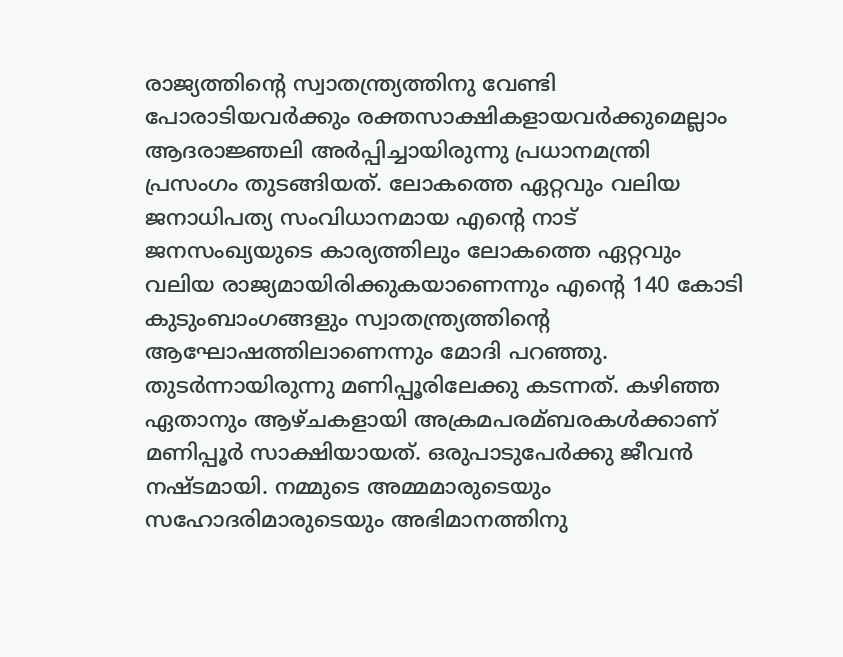രാജ്യത്തിന്റെ സ്വാതന്ത്ര്യത്തിനു വേണ്ടി പോരാടിയവര്‍ക്കും രക്തസാക്ഷികളായവര്‍ക്കുമെല്ലാം ആദരാജ്ഞലി അര്‍പ്പിച്ചായിരുന്നു പ്രധാനമന്ത്രി പ്രസംഗം തുടങ്ങിയത്. ലോകത്തെ ഏറ്റവും വലിയ ജനാധിപത്യ സംവിധാനമായ എന്റെ നാട് ജനസംഖ്യയുടെ കാര്യത്തിലും ലോകത്തെ ഏറ്റവും വലിയ രാജ്യമായിരിക്കുകയാണെന്നും എന്റെ 140 കോടി കുടുംബാംഗങ്ങളും സ്വാതന്ത്ര്യത്തിന്റെ ആഘോഷത്തിലാണെന്നും മോദി പറഞ്ഞു. തുടര്‍ന്നായിരുന്നു മണിപ്പൂരിലേക്കു കടന്നത്. കഴിഞ്ഞ ഏതാനും ആഴ്ചകളായി അക്രമപരമ്ബരകള്‍ക്കാണ് മണിപ്പൂര്‍ സാക്ഷിയായത്. ഒരുപാടുപേര്‍ക്കു ജീവൻ നഷ്ടമായി. നമ്മുടെ അമ്മമാരുടെയും സഹോദരിമാരുടെയും അഭിമാനത്തിനു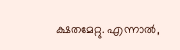ക്ഷതമേറ്റു. എന്നാല്‍,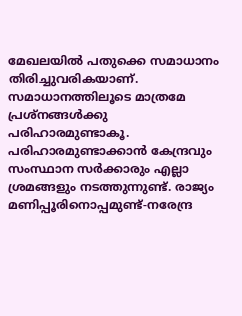മേഖലയില്‍ പതുക്കെ സമാധാനം തിരിച്ചുവരികയാണ്. സമാധാനത്തിലൂടെ മാത്രമേ പ്രശ്‌നങ്ങള്‍ക്കു പരിഹാരമുണ്ടാകൂ. പരിഹാരമുണ്ടാക്കാൻ കേന്ദ്രവും സംസ്ഥാന സര്‍ക്കാരും എല്ലാ ശ്രമങ്ങളും നടത്തുന്നുണ്ട്. രാജ്യം മണിപ്പൂരിനൊപ്പമുണ്ട്-നരേന്ദ്ര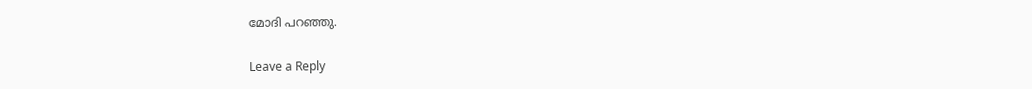മോദി പറഞ്ഞു.

Leave a Reply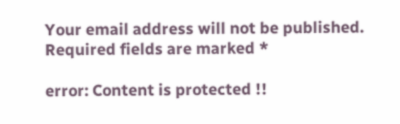Your email address will not be published. Required fields are marked *

error: Content is protected !!